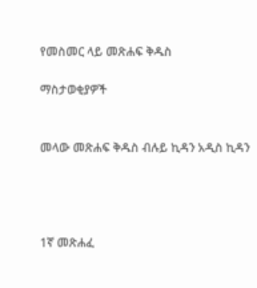የመስመር ላይ መጽሐፍ ቅዱስ

ማስታወቂያዎች


መላው መጽሐፍ ቅዱስ ብሉይ ኪዳን አዲስ ኪዳን




1ኛ መጽሐፈ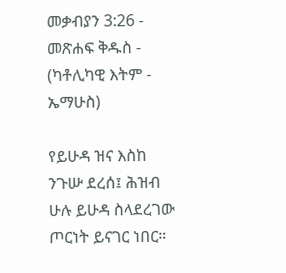መቃብያን 3:26 - መጽሐፍ ቅዱስ - (ካቶሊካዊ እትም - ኤማሁስ)

የይሁዳ ዝና እስከ ንጉሡ ደረሰ፤ ሕዝብ ሁሉ ይሁዳ ስላደረገው ጦርነት ይናገር ነበር።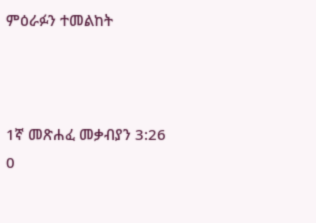ምዕራፉን ተመልከት



1ኛ መጽሐፈ መቃብያን 3:26
0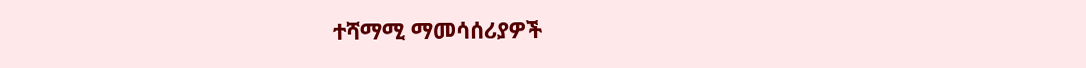ተሻማሚ ማመሳሰሪያዎች